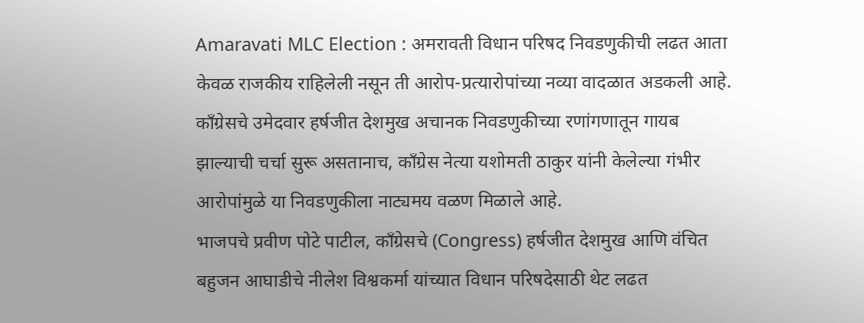Amaravati MLC Election : अमरावती विधान परिषद निवडणुकीची लढत आता केवळ राजकीय राहिलेली नसून ती आरोप-प्रत्यारोपांच्या नव्या वादळात अडकली आहे.
काँग्रेसचे उमेदवार हर्षजीत देशमुख अचानक निवडणुकीच्या रणांगणातून गायब झाल्याची चर्चा सुरू असतानाच, काँग्रेस नेत्या यशोमती ठाकुर यांनी केलेल्या गंभीर आरोपांमुळे या निवडणुकीला नाट्यमय वळण मिळाले आहे.
भाजपचे प्रवीण पोटे पाटील, काँग्रेसचे (Congress) हर्षजीत देशमुख आणि वंचित बहुजन आघाडीचे नीलेश विश्वकर्मा यांच्यात विधान परिषदेसाठी थेट लढत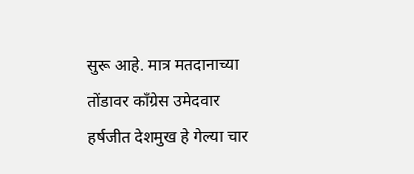सुरू आहे. मात्र मतदानाच्या तोंडावर काँग्रेस उमेदवार हर्षजीत देशमुख हे गेल्या चार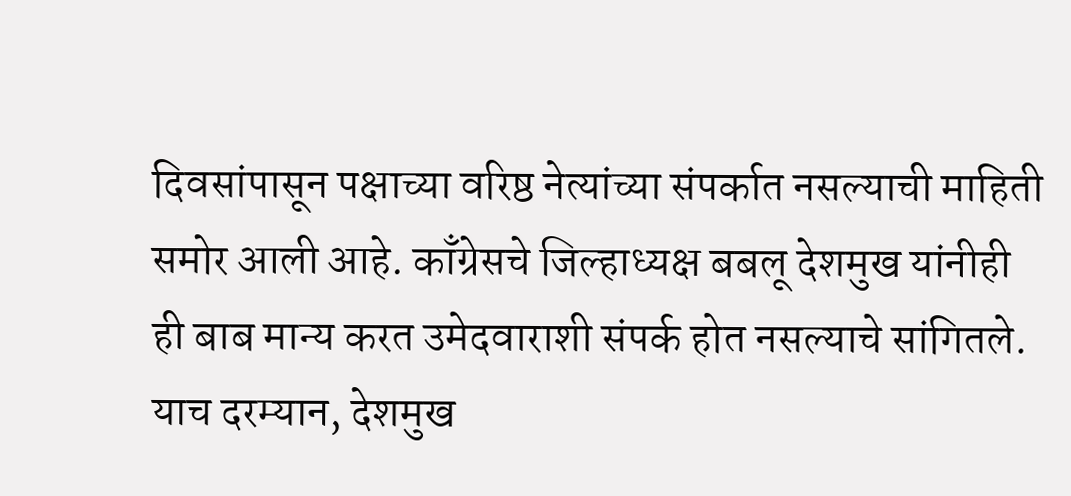दिवसांपासून पक्षाच्या वरिष्ठ नेत्यांच्या संपर्कात नसल्याची माहिती समोर आली आहे. काँग्रेसचे जिल्हाध्यक्ष बबलू देशमुख यांनीही ही बाब मान्य करत उमेदवाराशी संपर्क होत नसल्याचे सांगितले.
याच दरम्यान, देशमुख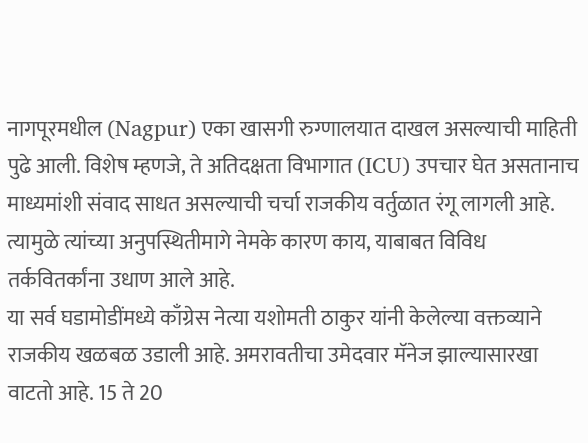नागपूरमधील (Nagpur) एका खासगी रुग्णालयात दाखल असल्याची माहिती पुढे आली. विशेष म्हणजे, ते अतिदक्षता विभागात (ICU) उपचार घेत असतानाच माध्यमांशी संवाद साधत असल्याची चर्चा राजकीय वर्तुळात रंगू लागली आहे. त्यामुळे त्यांच्या अनुपस्थितीमागे नेमके कारण काय, याबाबत विविध तर्कवितर्कांना उधाण आले आहे.
या सर्व घडामोडींमध्ये काँग्रेस नेत्या यशोमती ठाकुर यांनी केलेल्या वक्तव्याने राजकीय खळबळ उडाली आहे. अमरावतीचा उमेदवार मॅनेज झाल्यासारखा वाटतो आहे. 15 ते 20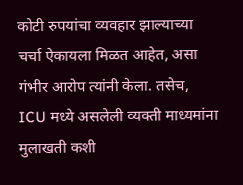कोटी रुपयांचा व्यवहार झाल्याच्या चर्चा ऐकायला मिळत आहेत, असा गंभीर आरोप त्यांनी केला. तसेच, ICU मध्ये असलेली व्यक्ती माध्यमांना मुलाखती कशी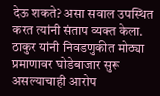देऊ शकते? असा सवाल उपस्थित करत त्यांनी संताप व्यक्त केला.
ठाकुर यांनी निवडणुकीत मोठ्या प्रमाणावर घोडेबाजार सुरू असल्याचाही आरोप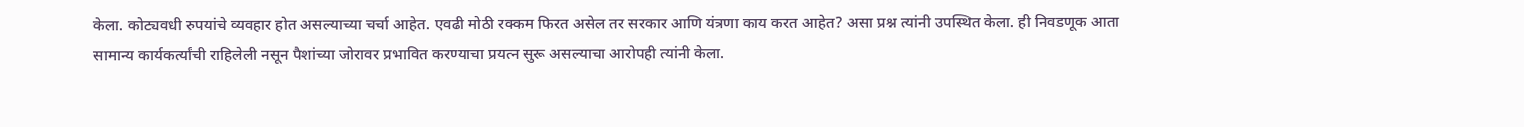केला. कोट्यवधी रुपयांचे व्यवहार होत असल्याच्या चर्चा आहेत. एवढी मोठी रक्कम फिरत असेल तर सरकार आणि यंत्रणा काय करत आहेत? असा प्रश्न त्यांनी उपस्थित केला. ही निवडणूक आता सामान्य कार्यकर्त्यांची राहिलेली नसून पैशांच्या जोरावर प्रभावित करण्याचा प्रयत्न सुरू असल्याचा आरोपही त्यांनी केला.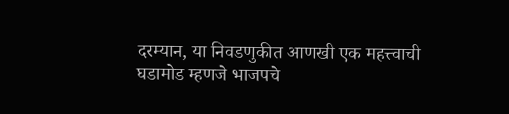दरम्यान, या निवडणुकीत आणखी एक महत्त्वाची घडामोड म्हणजे भाजपचे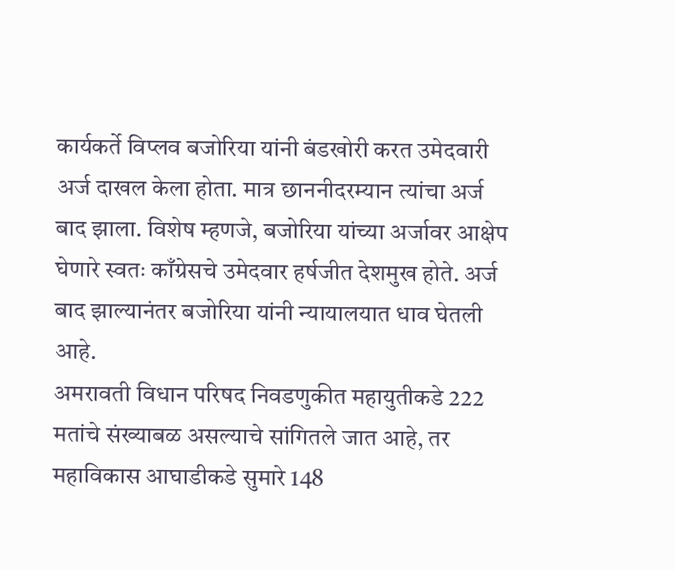कार्यकर्ते विप्लव बजोरिया यांनी बंडखोरी करत उमेदवारी अर्ज दाखल केला होता. मात्र छाननीदरम्यान त्यांचा अर्ज बाद झाला. विशेष म्हणजे, बजोरिया यांच्या अर्जावर आक्षेप घेणारे स्वतः काँग्रेसचे उमेदवार हर्षजीत देशमुख होते. अर्ज बाद झाल्यानंतर बजोरिया यांनी न्यायालयात धाव घेतली आहे.
अमरावती विधान परिषद निवडणुकीत महायुतीकडे 222 मतांचे संख्याबळ असल्याचे सांगितले जात आहे, तर महाविकास आघाडीकडे सुमारे 148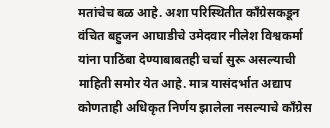मतांचेच बळ आहे. अशा परिस्थितीत काँग्रेसकडून वंचित बहुजन आघाडीचे उमेदवार नीलेश विश्वकर्मा यांना पाठिंबा देण्याबाबतही चर्चा सुरू असल्याची माहिती समोर येत आहे. मात्र यासंदर्भात अद्याप कोणताही अधिकृत निर्णय झालेला नसल्याचे काँग्रेस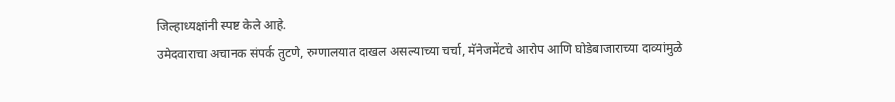जिल्हाध्यक्षांनी स्पष्ट केले आहे.
उमेदवाराचा अचानक संपर्क तुटणे, रुग्णालयात दाखल असल्याच्या चर्चा, मॅनेजमेंटचे आरोप आणि घोडेबाजाराच्या दाव्यांमुळे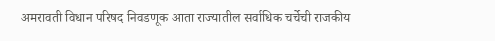अमरावती विधान परिषद निवडणूक आता राज्यातील सर्वाधिक चर्चेची राजकीय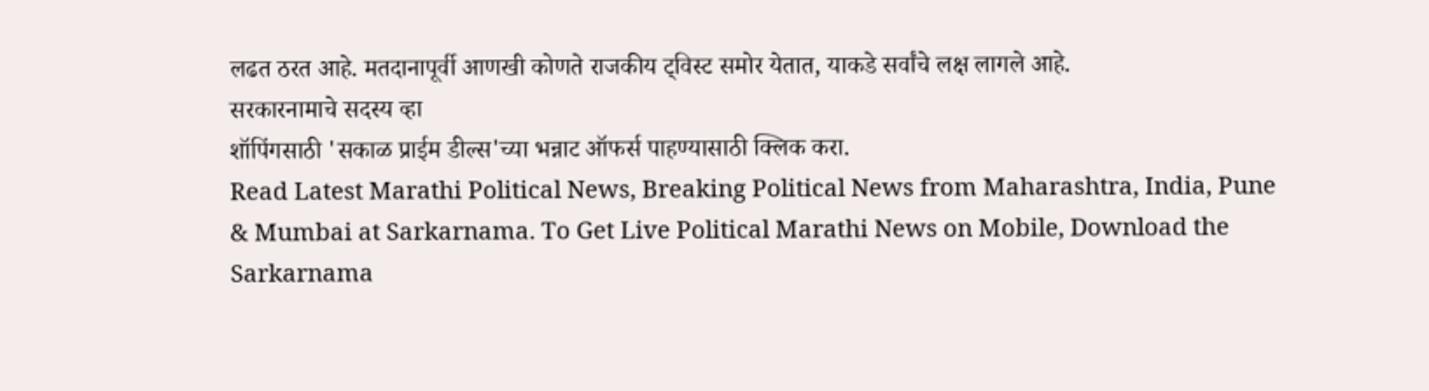लढत ठरत आहे. मतदानापूर्वी आणखी कोणते राजकीय ट्विस्ट समोर येतात, याकडे सर्वांचे लक्ष लागले आहे.
सरकारनामाचे सदस्य व्हा
शॉपिंगसाठी 'सकाळ प्राईम डील्स'च्या भन्नाट ऑफर्स पाहण्यासाठी क्लिक करा.
Read Latest Marathi Political News, Breaking Political News from Maharashtra, India, Pune & Mumbai at Sarkarnama. To Get Live Political Marathi News on Mobile, Download the Sarkarnama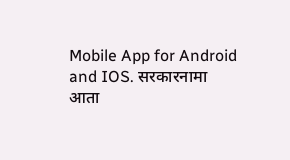Mobile App for Android and IOS. सरकारनामा आता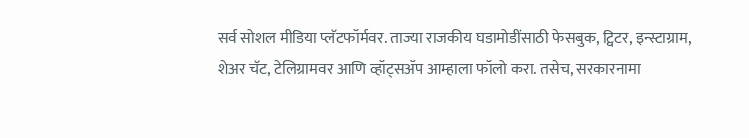सर्व सोशल मीडिया प्लॅटफॉर्मवर. ताज्या राजकीय घडामोडींसाठी फेसबुक, ट्विटर, इन्स्टाग्राम, शेअर चॅट, टेलिग्रामवर आणि व्हॉट्सॲप आम्हाला फॉलो करा. तसेच, सरकारनामा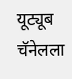यूट्यूब चॅनेलला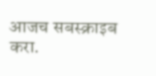आजच सबस्क्राइब करा.